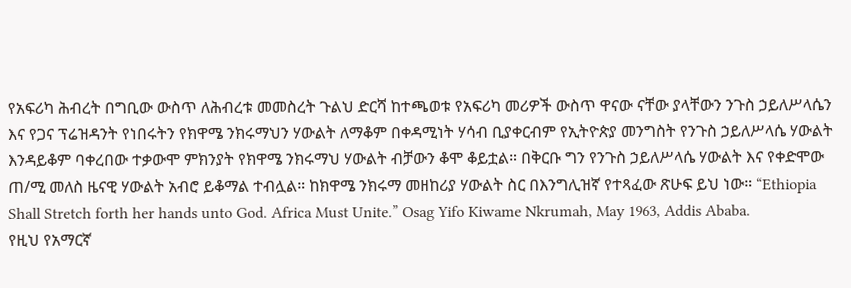የአፍሪካ ሕብረት በግቢው ውስጥ ለሕብረቱ መመስረት ጉልህ ድርሻ ከተጫወቱ የአፍሪካ መሪዎች ውስጥ ዋናው ናቸው ያላቸውን ንጉስ ኃይለሥላሴን እና የጋና ፕሬዝዳንት የነበሩትን የክዋሜ ንክሩማህን ሃውልት ለማቆም በቀዳሚነት ሃሳብ ቢያቀርብም የኢትዮጵያ መንግስት የንጉስ ኃይለሥላሴ ሃውልት እንዳይቆም ባቀረበው ተቃውሞ ምክንያት የክዋሜ ንክሩማህ ሃውልት ብቻውን ቆሞ ቆይቷል። በቅርቡ ግን የንጉስ ኃይለሥላሴ ሃውልት እና የቀድሞው ጠ/ሚ መለስ ዜናዊ ሃውልት አብሮ ይቆማል ተብሏል። ከክዋሜ ንክሩማ መዘከሪያ ሃውልት ስር በእንግሊዝኛ የተጻፈው ጽሁፍ ይህ ነው። “Ethiopia Shall Stretch forth her hands unto God. Africa Must Unite.” Osag Yifo Kiwame Nkrumah, May 1963, Addis Ababa.
የዚህ የአማርኛ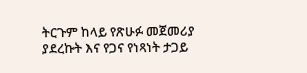ትርጉም ከላይ የጽሁፉ መጀመሪያ ያደረኩት እና የጋና የነጻነት ታጋይ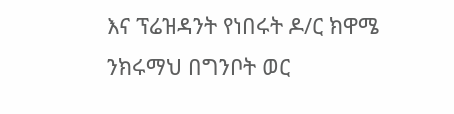እና ፕሬዝዳንት የነበሩት ዶ/ር ክዋሜ ንክሩማህ በግንቦት ወር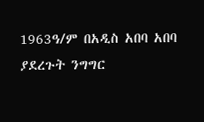1963ዓ/ም በአዲስ አበባ አበባ ያደረጉት ንግግር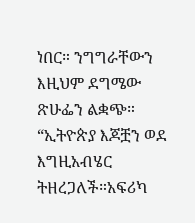ነበር። ንግግራቸውን እዚህም ደግሜው ጽሁፌን ልቋጭ። “ኢትዮጵያ እጆቿን ወደ እግዚአብሄር ትዘረጋለች።አፍሪካ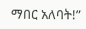ማበር አለባት!”